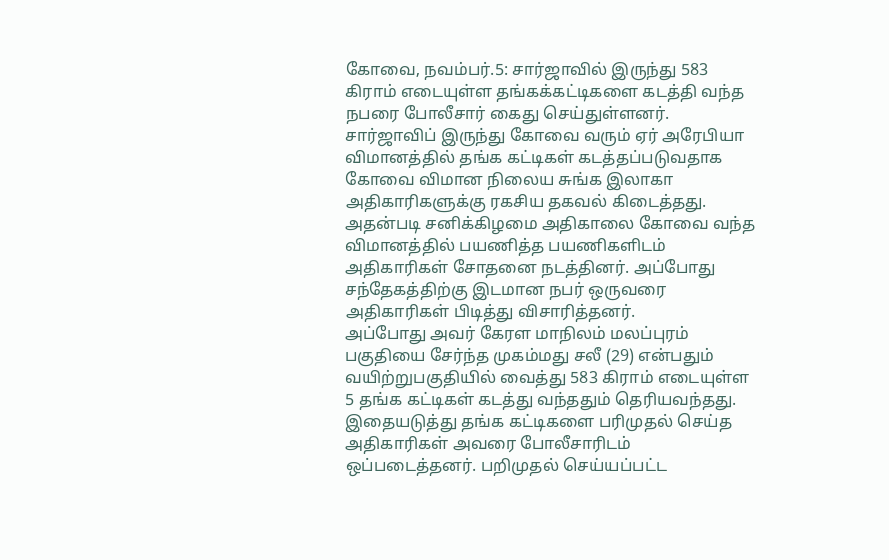கோவை, நவம்பர்.5: சார்ஜாவில் இருந்து 583 கிராம் எடையுள்ள தங்கக்கட்டிகளை கடத்தி வந்த நபரை போலீசார் கைது செய்துள்ளனர்.
சார்ஜாவிப் இருந்து கோவை வரும் ஏர் அரேபியா விமானத்தில் தங்க கட்டிகள் கடத்தப்படுவதாக கோவை விமான நிலைய சுங்க இலாகா அதிகாரிகளுக்கு ரகசிய தகவல் கிடைத்தது.
அதன்படி சனிக்கிழமை அதிகாலை கோவை வந்த விமானத்தில் பயணித்த பயணிகளிடம் அதிகாரிகள் சோதனை நடத்தினர். அப்போது சந்தேகத்திற்கு இடமான நபர் ஒருவரை அதிகாரிகள் பிடித்து விசாரித்தனர்.
அப்போது அவர் கேரள மாநிலம் மலப்புரம் பகுதியை சேர்ந்த முகம்மது சலீ (29) என்பதும் வயிற்றுபகுதியில் வைத்து 583 கிராம் எடையுள்ள 5 தங்க கட்டிகள் கடத்து வந்ததும் தெரியவந்தது.
இதையடுத்து தங்க கட்டிகளை பரிமுதல் செய்த அதிகாரிகள் அவரை போலீசாரிடம் ஒப்படைத்தனர். பறிமுதல் செய்யப்பட்ட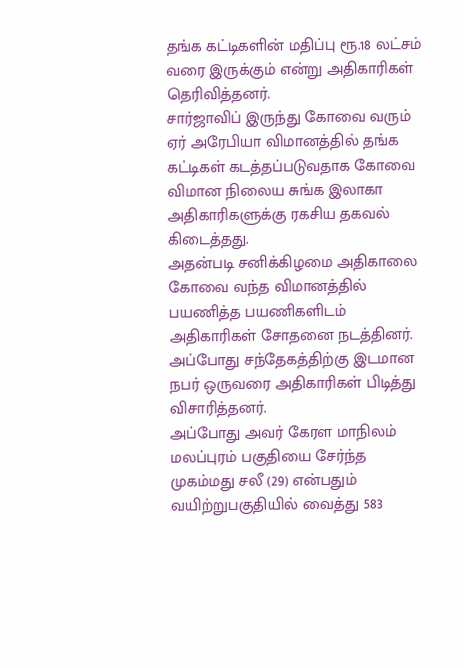தங்க கட்டிகளின் மதிப்பு ரூ.18 லட்சம் வரை இருக்கும் என்று அதிகாரிகள் தெரிவித்தனர்.
சார்ஜாவிப் இருந்து கோவை வரும் ஏர் அரேபியா விமானத்தில் தங்க கட்டிகள் கடத்தப்படுவதாக கோவை விமான நிலைய சுங்க இலாகா அதிகாரிகளுக்கு ரகசிய தகவல் கிடைத்தது.
அதன்படி சனிக்கிழமை அதிகாலை கோவை வந்த விமானத்தில் பயணித்த பயணிகளிடம் அதிகாரிகள் சோதனை நடத்தினர். அப்போது சந்தேகத்திற்கு இடமான நபர் ஒருவரை அதிகாரிகள் பிடித்து விசாரித்தனர்.
அப்போது அவர் கேரள மாநிலம் மலப்புரம் பகுதியை சேர்ந்த முகம்மது சலீ (29) என்பதும் வயிற்றுபகுதியில் வைத்து 583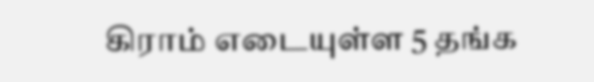கிராம் எடையுள்ள 5 தங்க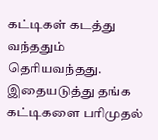கட்டிகள் கடத்து வந்ததும் தெரியவந்தது.
இதையடுத்து தங்க கட்டிகளை பரிமுதல்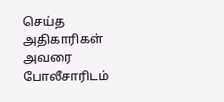செய்த அதிகாரிகள் அவரை போலீசாரிடம்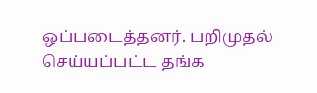ஒப்படைத்தனர். பறிமுதல் செய்யப்பட்ட தங்க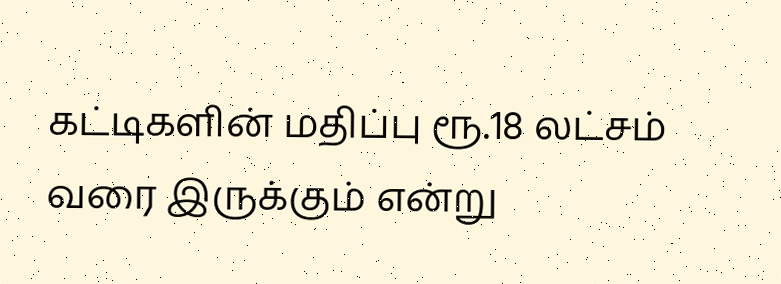கட்டிகளின் மதிப்பு ரூ.18 லட்சம் வரை இருக்கும் என்று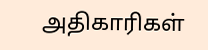அதிகாரிகள்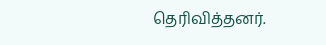தெரிவித்தனர்.